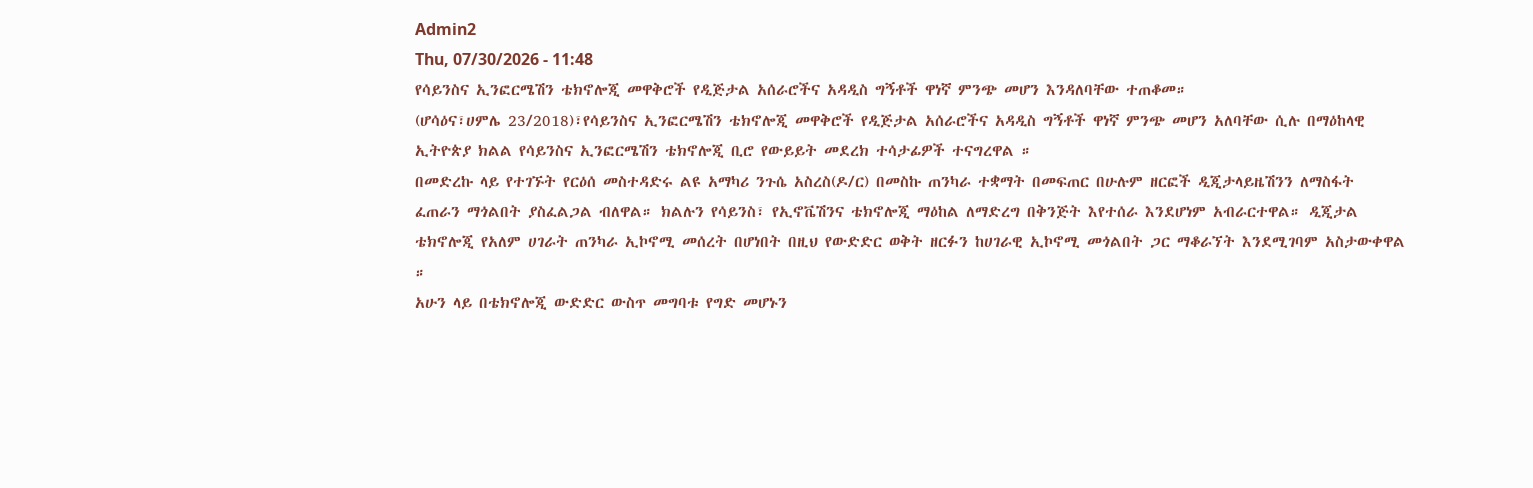Admin2
Thu, 07/30/2026 - 11:48
የሳይንስና ኢንፎርሜሽን ቴክኖሎጂ መዋቅሮች የዲጅታል አሰራሮችና አዳዲስ ግኝቶች ዋነኛ ምንጭ መሆን እንዳለባቸው ተጠቆመ።
(ሆሳዕና፣ሀምሌ 23/2018)፣የሳይንስና ኢንፎርሜሽን ቴክኖሎጂ መዋቅሮች የዲጅታል አሰራሮችና አዳዲስ ግኝቶች ዋነኛ ምንጭ መሆን አለባቸው ሲሉ በማዕከላዊ ኢትዮጵያ ክልል የሳይንስና ኢንፎርሜሽን ቴክኖሎጂ ቢሮ የውይይት መደረክ ተሳታፊዎች ተናግረዋል ።
በመድረኩ ላይ የተገኙት የርዕሰ መስተዳድሩ ልዩ አማካሪ ንጉሴ አስረስ(ዶ/ር) በመስኩ ጠንካራ ተቋማት በመፍጠር በሁሉም ዘርፎች ዲጂታላይዜሽንን ለማስፋት ፈጠራን ማጎልበት ያስፈልጋል ብለዋል። ክልሉን የሳይንስ፣ የኢኖቬሽንና ቴክኖሎጂ ማዕከል ለማድረግ በቅንጅት እየተሰራ እንደሆነም አብራርተዋል። ዲጂታል ቴክኖሎጂ የአለም ሀገራት ጠንካራ ኢኮኖሚ መሰረት በሆነበት በዚህ የውድድር ወቅት ዘርፉን ከሀገራዊ ኢኮኖሚ መጎልበት ጋር ማቆራኘት እንደሚገባም አስታውቀዋል ።
አሁን ላይ በቴክኖሎጂ ውድድር ውስጥ መግባቱ የግድ መሆኑን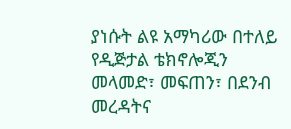ያነሱት ልዩ አማካሪው በተለይ የዲጅታል ቴክኖሎጂን መላመድ፣ መፍጠን፣ በደንብ መረዳትና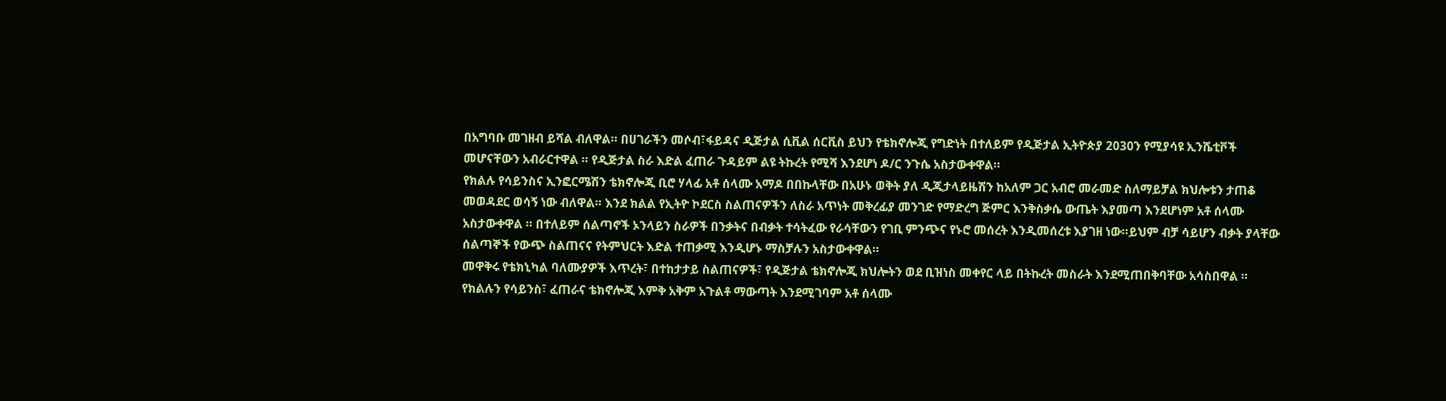በአግባቡ መገዘብ ይሻል ብለዋል። በሀገራችን መሶብ፣ፋይዳና ዲጅታል ሲቪል ሰርቪስ ይህን የቴክኖሎጂ የግድነት በተለይም የዲጅታል ኢትዮጵያ 2030ን የሚያሳዩ ኢንሼቲቮች መሆናቸውን አብራርተዋል ። የዲጅታል ስራ እድል ፈጠራ ጉዳይም ልዩ ትኩረት የሚሻ እንደሆነ ዶ/ር ንጉሴ አስታውቀዋል።
የክልሉ የሳይንስና ኢንፎርሜሽን ቴክኖሎጂ ቢሮ ሃላፊ አቶ ሰላሙ አማዶ በበኩላቸው በአሁኑ ወቅት ያለ ዲጂታላይዜሽን ከአለም ጋር አብሮ መራመድ ስለማይቻል ክህሎቱን ታጠቆ መወዳደር ወሳኝ ነው ብለዋል። እንደ ክልል የኢትዮ ኮደርስ ስልጠናዎችን ለስራ አጥነት መቅረፊያ መንገድ የማድረግ ጅምር እንቅስቃሴ ውጤት እያመጣ እንደሆነም አቶ ሰላሙ አስታውቀዋል ። በተለይም ሰልጣኖች ኦንላይን ስራዎች በንቃትና በብቃት ተሳትፈው የራሳቸውን የገቢ ምንጭና የኑሮ መሰረት እንዲመሰረቱ እያገዘ ነው።ይህም ብቻ ሳይሆን ብቃት ያላቸው ሰልጣኞች የውጭ ስልጠናና የትምህርት እድል ተጠቃሚ እንዲሆኑ ማስቻሉን አስታውቀዋል።
መዋቅሩ የቴክኒካል ባለሙያዎች እጥረት፣ በተከታታይ ስልጠናዎች፣ የዲጅታል ቴክኖሎጂ ክህሎትን ወደ ቢዝነስ መቀየር ላይ በትኩረት መስራት እንደሚጠበቅባቸው አሳስበዋል ።
የክልሉን የሳይንስ፣ ፈጠራና ቴክኖሎጂ እምቅ አቅም አጉልቶ ማውጣት እንደሚገባም አቶ ሰላሙ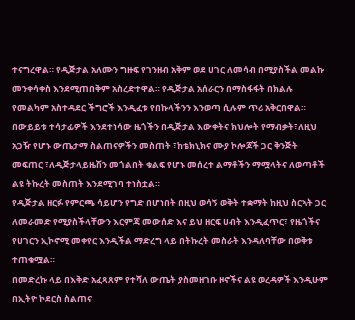ተናግረዋል። የዲጅታል አለሙን ግዙፍ የገንዘብ አቅም ወደ ሀገር ለመሳብ በሚያስችል መልኩ መንቀሳቀስ እንደሚጠበቅም አስረድተዋል። የዲጅታል አሰራርን በማስፋፋት በክልሉ የመልካም አስተዳደር ችግሮች እንዲፈቱ የበኩላችንን እንወጣ ሲሉም ጥሪ አቅርበዋል።
በውይይቱ ተሳታፊዎች እንደተነሳው ዜጎችን በዲጅታል እውቀትና ክህሎት የማብቃት፣ለዚህ አጋዥ የሆኑ ውጤታማ ስልጠናዎችን መስጠት ፣ከቴክኒክና ሙያ ኮሎጆች ጋር ቅንጅት መፍጠር ፣ለዲጅታላይዜሽን መጎልበት ቁልፍ የሆኑ መሰረተ ልማቶችን ማሟላትና ለወጣቶች ልዩ ትኩረት መስጠት እንደሚገባ ተነስቷል።
የዲጅታል ዘርፉ የምርጫ ሳይሆን የግድ በሆነበት በዚህ ወሳኝ ወቅት ተቋማት ከዚህ ስርኣት ጋር ለመራመድ የሚያስችላቸውን እርምጃ መውሰድ እና ይህ ዘርፍ ሀብት እንዲፈጥር፣ የዜጎችና የሀገርን ኢኮኖሚ መቀየር እንዲችል ማድረግ ላይ በትኩረት መስራት እንዳለባቸው በወቅቱ ተጠቁሟል።
በመድረኩ ላይ በእቅድ አፈጻጸም የተሻለ ውጤት ያስመዘገቡ ዞኖችና ልዩ ወረዳዎች እንዲሁም በኢትዮ ኮደርስ ስልጠና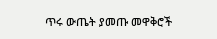ጥሩ ውጤት ያመጡ መዋቅሮች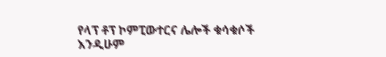የላፕ ቶፕ ኮምፒውተርና ሌሎች ቁሳቁሶች እንዲሁም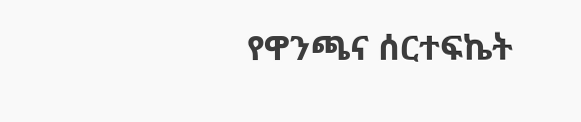የዋንጫና ሰርተፍኬት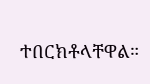ተበርክቶላቸዋል።